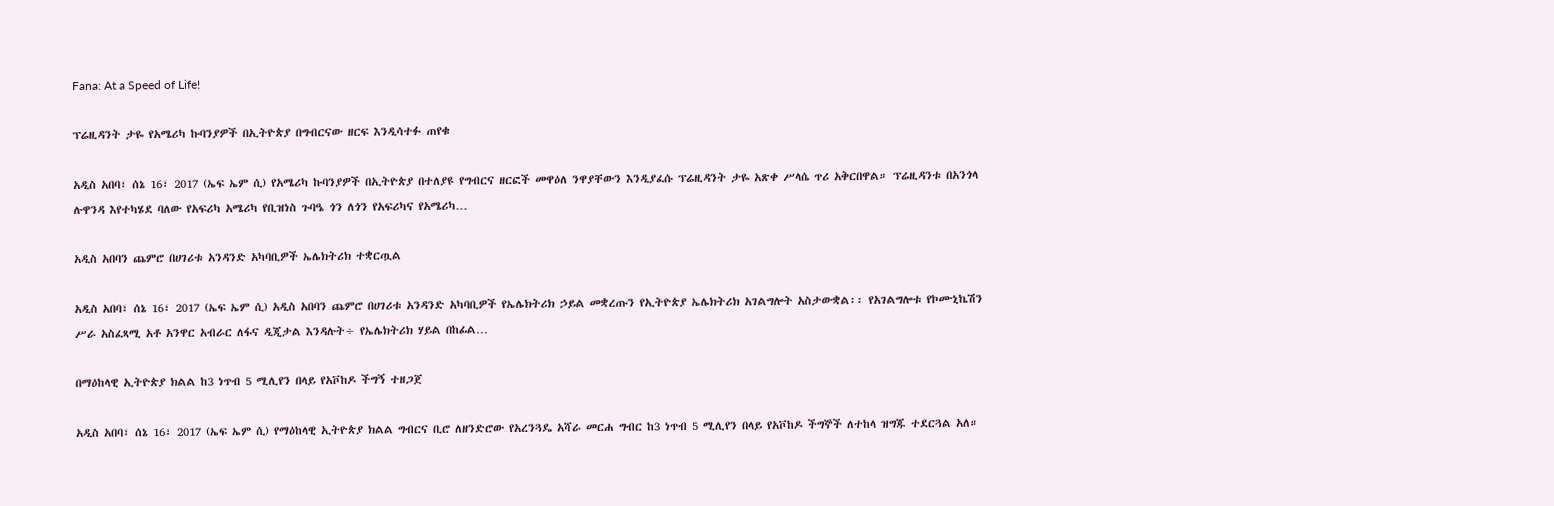Fana: At a Speed of Life!

ፕሬዚዳንት ታዬ የአሜሪካ ኩባንያዎች በኢትዮጵያ በግብርናው ዘርፍ እንዲሳተፉ ጠየቁ

አዲስ አበባ፣ ሰኔ 16፣ 2017 (ኤፍ ኤም ሲ) የአሜሪካ ኩባንያዎች በኢትዮጵያ በተለያዩ የግብርና ዘርፎች መዋዕለ ንዋያቸውን እንዲያፈሱ ፕሬዚዳንት ታዬ አጽቀ ሥላሴ ጥሪ አቅርበዋል። ፕሬዚዳንቱ በአንጎላ ሉዋንዳ እየተካሄደ ባለው የአፍሪካ አሜሪካ የቢዝነስ ጉባዔ ጎን ለጎን የአፍሪካና የአሜሪካ…

አዲስ አበባን ጨምሮ በሀገሪቱ አንዳንድ አካባቢዎች ኤሌክትሪክ ተቋርጧል

አዲስ አበባ፣ ሰኔ 16፣ 2017 (ኤፍ ኤም ሲ) አዲስ አበባን ጨምሮ በሀገሪቱ አንዳንድ አካባቢዎች የኤሌክትሪክ ኃይል መቋረጡን የኢትዮጵያ ኤሌክትሪክ አገልግሎት አስታውቋል፡፡ የአገልግሎቱ የኮሙኒኬሽን ሥራ አስፈጻሚ አቶ አንዋር አብራር ለፋና ዲጂታል እንዳሉት÷ የኤሌክትሪክ ሃይል በከፊል…

በማዕከላዊ ኢትዮጵያ ክልል ከ3 ነጥብ 5 ሚሊየን በላይ የአቮከዶ ችግኝ ተዘጋጀ

አዲስ አበባ፣ ሰኔ 16፣ 2017 (ኤፍ ኤም ሲ) የማዕከላዊ ኢትዮጵያ ክልል ግብርና ቢሮ ለዘንድሮው የአረንጓዴ አሻራ መርሐ ግብር ከ3 ነጥብ 5 ሚሊየን በላይ የአቮከዶ ችግኞች ለተከላ ዝግጁ ተደርጓል አለ።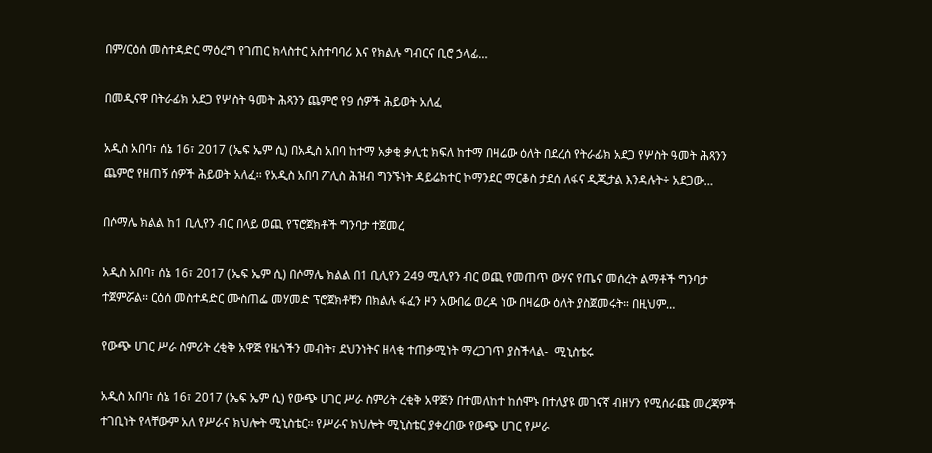በም/ርዕሰ መስተዳድር ማዕረግ የገጠር ክላስተር አስተባባሪ እና የክልሉ ግብርና ቢሮ ኃላፊ…

በመዲናዋ በትራፊክ አደጋ የሦስት ዓመት ሕጻንን ጨምሮ የ9 ሰዎች ሕይወት አለፈ

አዲስ አበባ፣ ሰኔ 16፣ 2017 (ኤፍ ኤም ሲ) በአዲስ አበባ ከተማ አቃቂ ቃሊቲ ክፍለ ከተማ በዛሬው ዕለት በደረሰ የትራፊክ አደጋ የሦስት ዓመት ሕጻንን ጨምሮ የዘጠኝ ሰዎች ሕይወት አለፈ፡፡ የአዲስ አበባ ፖሊስ ሕዝብ ግንኙነት ዳይሬክተር ኮማንደር ማርቆስ ታደሰ ለፋና ዲጂታል እንዳሉት÷ አደጋው…

በሶማሌ ክልል ከ1 ቢሊየን ብር በላይ ወጪ የፕሮጀክቶች ግንባታ ተጀመረ

አዲስ አበባ፣ ሰኔ 16፣ 2017 (ኤፍ ኤም ሲ) በሶማሌ ክልል በ1 ቢሊየን 249 ሚሊየን ብር ወጪ የመጠጥ ውሃና የጤና መሰረት ልማቶች ግንባታ ተጀምሯል። ርዕሰ መስተዳድር ሙስጠፌ መሃመድ ፕሮጀክቶቹን በክልሉ ፋፈን ዞን አውበሬ ወረዳ ነው በዛሬው ዕለት ያስጀመሩት። በዚህም…

የውጭ ሀገር ሥራ ስምሪት ረቂቅ አዋጅ የዜጎችን መብት፣ ደህንነትና ዘላቂ ተጠቃሚነት ማረጋገጥ ያስችላል-  ሚኒስቴሩ

አዲስ አበባ፣ ሰኔ 16፣ 2017 (ኤፍ ኤም ሲ) የውጭ ሀገር ሥራ ስምሪት ረቂቅ አዋጅን በተመለከተ ከሰሞኑ በተለያዩ መገናኛ ብዘሃን የሚሰራጩ መረጃዎች ተገቢነት የላቸውም አለ የሥራና ክህሎት ሚኒስቴር፡፡ የሥራና ክህሎት ሚኒስቴር ያቀረበው የውጭ ሀገር የሥራ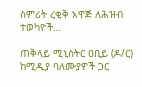ስምሪት ረቂቅ አዋጅ ለሕዝብ ተወካዮች…

ጠቅላይ ሚኒስትር ዐቢይ (ዶ/ር) ከሚዲያ ባለሙያዎች ጋር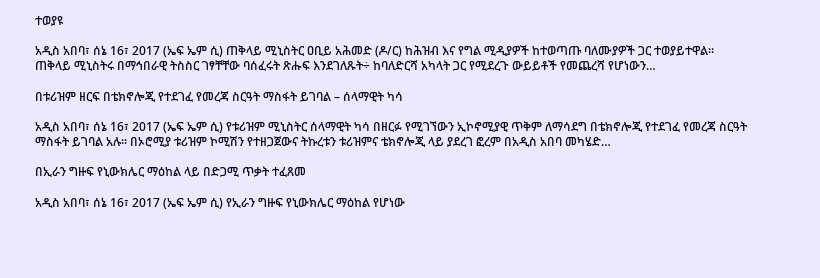ተወያዩ

አዲስ አበባ፣ ሰኔ 16፣ 2017 (ኤፍ ኤም ሲ) ጠቅላይ ሚኒስትር ዐቢይ አሕመድ (ዶ/ር) ከሕዝብ እና የግል ሚዲያዎች ከተወጣጡ ባለሙያዎች ጋር ተወያይተዋል። ጠቅላይ ሚኒስትሩ በማኅበራዊ ትስስር ገፃቸቸው ባሰፈሩት ጽሑፍ እንደገለጹት÷ ከባለድርሻ አካላት ጋር የሚደረጉ ውይይቶች የመጨረሻ የሆነውን…

በቱሪዝም ዘርፍ በቴክኖሎጂ የተደገፈ የመረጃ ስርዓት ማስፋት ይገባል – ሰላማዊት ካሳ

አዲስ አበባ፣ ሰኔ 16፣ 2017 (ኤፍ ኤም ሲ) የቱሪዝም ሚኒስትር ሰላማዊት ካሳ በዘርፉ የሚገኘውን ኢኮኖሚያዊ ጥቅም ለማሳደግ በቴክኖሎጂ የተደገፈ የመረጃ ስርዓት ማስፋት ይገባል አሉ። በኦሮሚያ ቱሪዝም ኮሚሽን የተዘጋጀውና ትኩረቱን ቱሪዝምና ቴክኖሎጂ ላይ ያደረገ ፎረም በአዲስ አበባ መካሄድ…

በኢራን ግዙፍ የኒውክሌር ማዕከል ላይ በድጋሚ ጥቃት ተፈጸመ

አዲስ አበባ፣ ሰኔ 16፣ 2017 (ኤፍ ኤም ሲ) የኢራን ግዙፍ የኒውክሌር ማዕከል የሆነው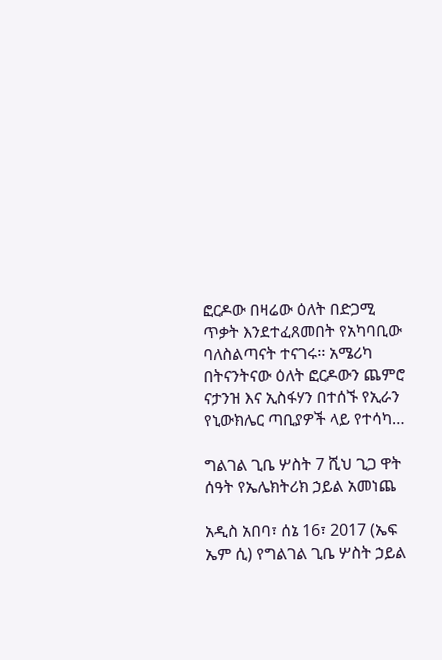ፎርዶው በዛሬው ዕለት በድጋሚ ጥቃት እንደተፈጸመበት የአካባቢው ባለስልጣናት ተናገሩ፡፡ አሜሪካ በትናንትናው ዕለት ፎርዶውን ጨምሮ ናታንዝ እና ኢስፋሃን በተሰኙ የኢራን የኒውክሌር ጣቢያዎች ላይ የተሳካ…

ግልገል ጊቤ ሦስት 7 ሺህ ጊጋ ዋት ሰዓት የኤሌክትሪክ ኃይል አመነጨ

አዲስ አበባ፣ ሰኔ 16፣ 2017 (ኤፍ ኤም ሲ) የግልገል ጊቤ ሦስት ኃይል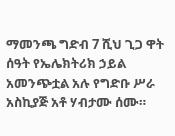ማመንጫ ግድብ 7 ሺህ ጊጋ ዋት ሰዓት የኤሌክትሪክ ኃይል አመንጭቷል አሉ የግድቡ ሥራ አስኪያጅ አቶ ሃብታሙ ሰሙ።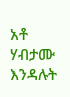አቶ ሃብታሙ እንዳሉት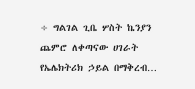÷ ግልገል ጊቤ ሦስት ኬንያን ጨምሮ ለቀጣናው ሀገራት የኤሌክትሪክ ኃይል በማቅረብ…